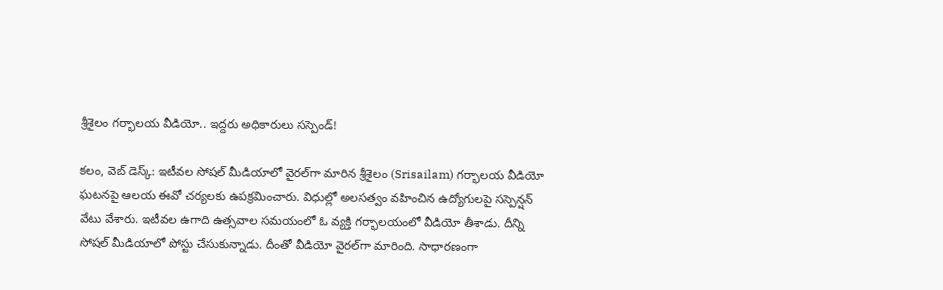శ్రీశైలం గ‌ర్భాల‌య‌ వీడియో.. ఇద్ద‌రు అధికారులు స‌స్పెండ్‌!

క‌లం, వెబ్ డెస్క్‌: ఇటీవ‌ల సోష‌ల్ మీడియాలో వైర‌ల్‌గా మారిన‌ శ్రీశైలం (Srisailam) గ‌ర్భాల‌య వీడియో ఘ‌ట‌న‌పై ఆల‌య ఈవో చ‌ర్య‌ల‌కు ఉప‌క్ర‌మించారు. విధుల్లో అలసత్వం వహించిన ఉద్యోగులపై స‌స్పెన్ష‌న్ వేటు వేశారు. ఇటీవ‌ల‌ ఉగాది ఉత్సవాల స‌మ‌యంలో ఓ వ్య‌క్తి గర్భాలయంలో వీడియో తీశాడు. దీన్ని సోష‌ల్ మీడియాలో పోస్టు చేసుకున్నాడు. దీంతో వీడియో వైర‌ల్‌గా మారింది. సాధార‌ణంగా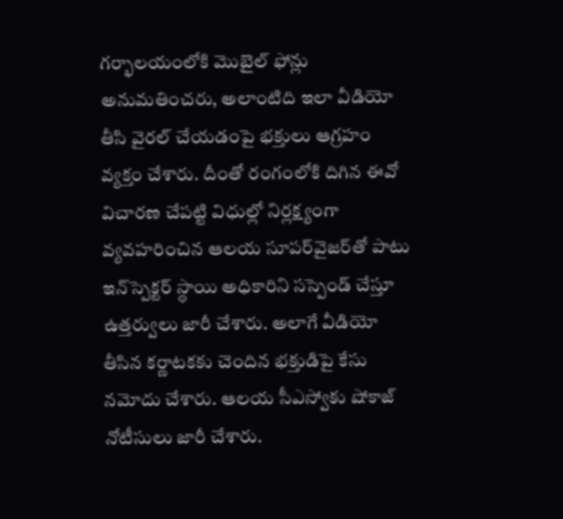గ‌ర్భాల‌యంలోకి మొబైల్ ఫోన్లు అనుమ‌తించ‌రు, అలాంటిది ఇలా వీడియో తీసి వైరల్‌ చేయడంపై భక్తులు ఆగ్రహం వ్య‌క్తం చేశారు. దీంతో రంగంలోకి దిగిన ఈవో విచార‌ణ చేప‌ట్టి విధుల్లో నిర్లక్ష్యంగా వ్యవహరించిన ఆలయ సూపర్‌వైజర్‌తో పాటు ఇన్‌స్పెక్టర్ స్థాయి అధికారిని సస్పెండ్ చేస్తూ ఉత్తర్వులు జారీ చేశారు. అలాగే వీడియో తీసిన కర్ణాటకకు చెందిన భక్తుడిపై కేసు నమోదు చేశారు. ఆలయ సీఎస్వోకు షోకాజ్ నోటీసులు జారీ చేశారు.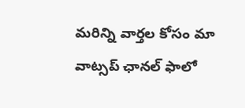మ‌రిన్ని వార్త‌ల కోసం మా వాట్స‌ప్ ఛాన‌ల్ ఫాలో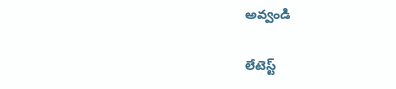అవ్వండి

లేటెస్ట్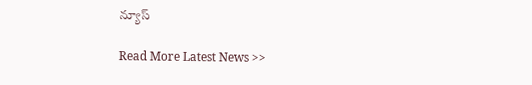న్యూస్‌

Read More Latest News >>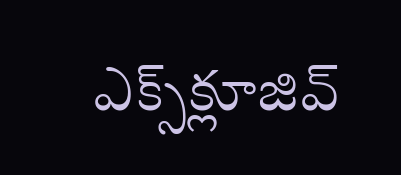ఎక్స్‌క్లూజివ్‌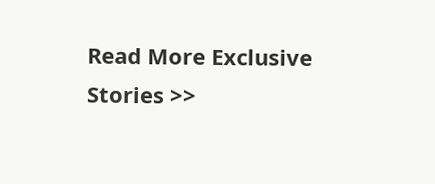Read More Exclusive Stories >>